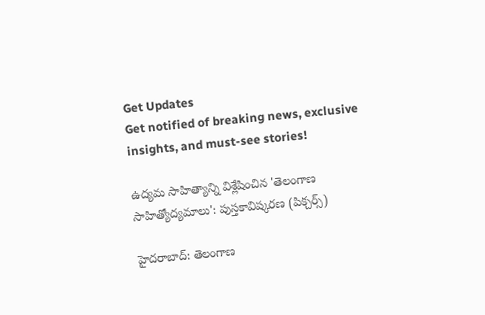Get Updates
Get notified of breaking news, exclusive insights, and must-see stories!

ఉద్యమ సాహిత్యాన్ని విశ్లేషించిన 'తెలంగాణ సాహిత్యోద్యమాలు': పుస్తకావిష్కరణ (పిక్చర్స్)

హైదరాబాద్: తెలంగాణ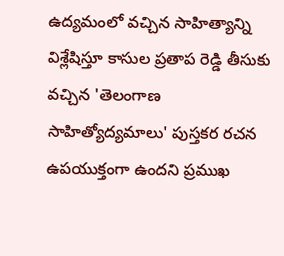ఉద్యమంలో వచ్చిన సాహిత్యాన్ని విశ్లేషిస్తూ కాసుల ప్రతాప రెడ్డి తీసుకు వచ్చిన 'తెలంగాణ సాహిత్యోద్యమాలు' పుస్తకర రచన ఉపయుక్తంగా ఉందని ప్రముఖ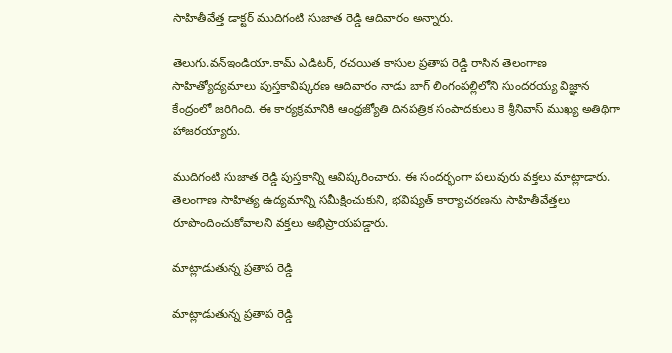సాహితీవేత్త డాక్టర్ ముదిగంటి సుజాత రెడ్డి ఆదివారం అన్నారు.

తెలుగు.వన్ఇండియా.కామ్ ఎడిటర్, రచయిత కాసుల ప్రతాప రెడ్డి రాసిన తెలంగాణ సాహిత్యోద్యమాలు పుస్తకావిష్కరణ ఆదివారం నాడు బాగ్ లింగంపల్లిలోని సుందరయ్య విజ్ఞాన కేంద్రంలో జరిగింది. ఈ కార్యక్రమానికి ఆంధ్రజ్యోతి దినపత్రిక సంపాదకులు కె శ్రీనివాస్ ముఖ్య అతిథిగా హాజరయ్యారు.

ముదిగంటి సుజాత రెడ్డి పుస్తకాన్ని ఆవిష్కరించారు. ఈ సందర్భంగా పలువురు వక్తలు మాట్లాడారు. తెలంగాణ సాహిత్య ఉద్యమాన్ని సమీక్షించుకుని, భవిష్యత్ కార్యాచరణను సాహితీవేత్తలు రూపొందించుకోవాలని వక్తలు అభిప్రాయపడ్డారు.

మాట్లాడుతున్న ప్రతాప రెడ్డి

మాట్లాడుతున్న ప్రతాప రెడ్డి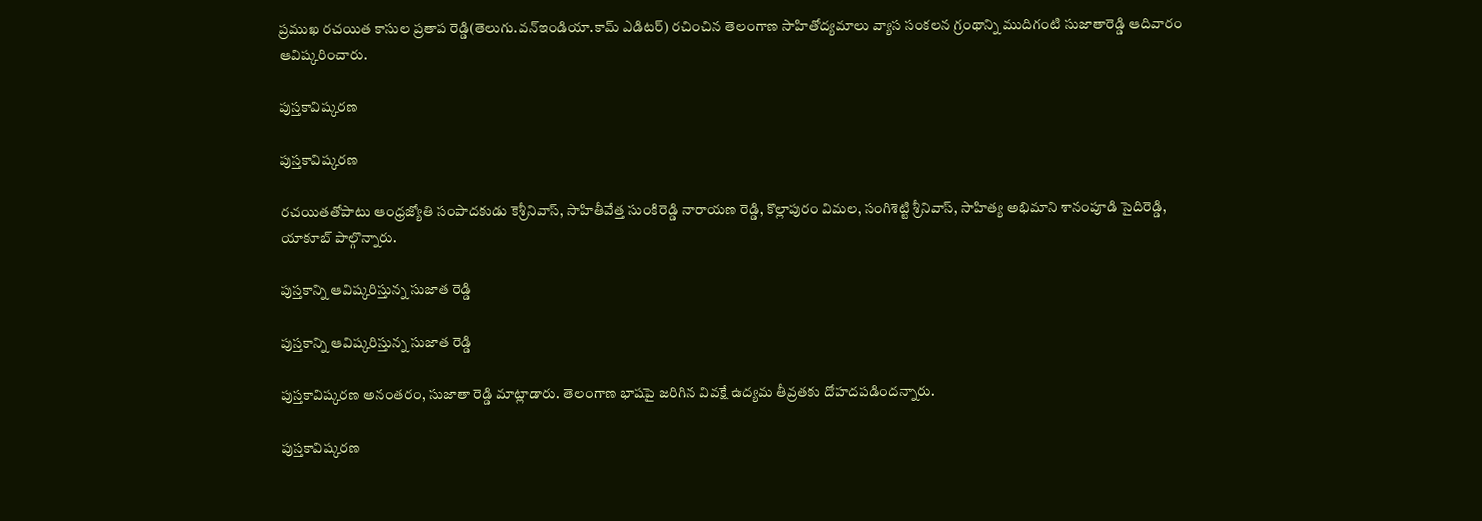ప్రముఖ రచయిత కాసుల ప్రతాప రెడ్డి(తెలుగు.వన్ఇండియా.కామ్ ఎడిటర్) రచించిన తెలంగాణ సాహితోద్యమాలు వ్యాస సంకలన గ్రంథాన్ని ముదిగంటి సుజాతారెడ్డి ఆదివారం ఆవిష్కరించారు.

పుస్తకావిష్కరణ

పుస్తకావిష్కరణ

రచయితతోపాటు ఆంధ్రజ్యోతి సంపాదకుడు కెశ్రీనివాస్, సాహితీవేత్త సుంకిరెడ్డి నారాయణ రెడ్డి, కొల్లాపురం విమల, సంగిశెట్టి శ్రీనివాస్, సాహిత్య అభిమాని శానంపూడి సైదిరెడ్డి, యాకూబ్ పాల్గొన్నారు.

పుస్తకాన్ని ఆవిష్కరిస్తున్న సుజాత రెడ్డి

పుస్తకాన్ని ఆవిష్కరిస్తున్న సుజాత రెడ్డి

పుస్తకావిష్కరణ అనంతరం, సుజాతా రెడ్డి మాట్లాడారు. తెలంగాణ భాషపై జరిగిన వివక్షే ఉద్యమ తీవ్రతకు దోహదపడిందన్నారు.

పుస్తకావిష్కరణ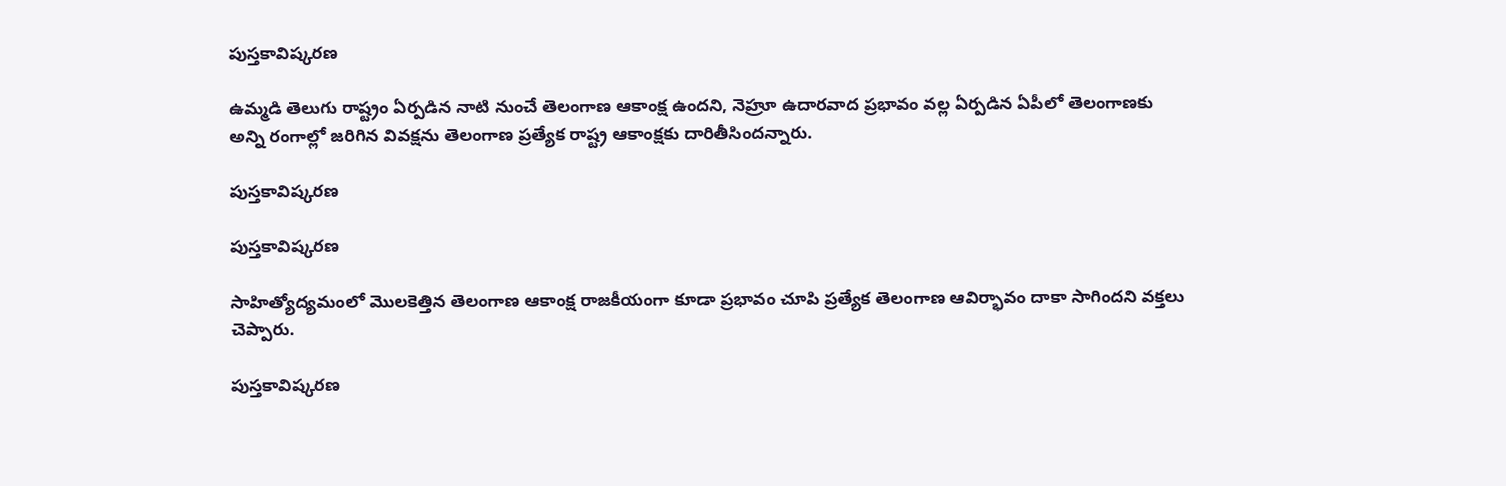పుస్తకావిష్కరణ

ఉమ్మడి తెలుగు రాష్ట్రం ఏర్పడిన నాటి నుంచే తెలంగాణ ఆకాంక్ష ఉందని, నెహ్రూ ఉదారవాద ప్రభావం వల్ల ఏర్పడిన ఏపీలో తెలంగాణకు అన్ని రంగాల్లో జరిగిన వివక్షను తెలంగాణ ప్రత్యేక రాష్ట్ర ఆకాంక్షకు దారితీసిందన్నారు.

పుస్తకావిష్కరణ

పుస్తకావిష్కరణ

సాహిత్యోద్యమంలో మొలకెత్తిన తెలంగాణ ఆకాంక్ష రాజకీయంగా కూడా ప్రభావం చూపి ప్రత్యేక తెలంగాణ ఆవిర్భావం దాకా సాగిందని వక్తలు చెప్పారు.

పుస్తకావిష్కరణ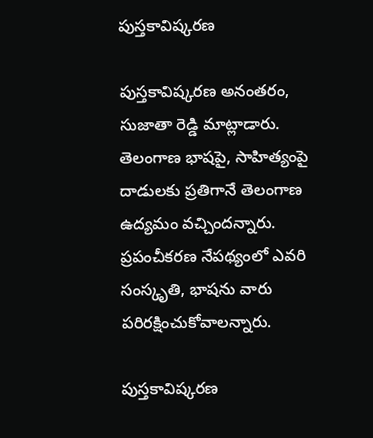పుస్తకావిష్కరణ

పుస్తకావిష్కరణ అనంతరం, సుజాతా రెడ్డి మాట్లాడారు. తెలంగాణ భాషపై, సాహిత్యంపై దాడులకు ప్రతిగానే తెలంగాణ ఉద్యమం వచ్చిందన్నారు. ప్రపంచీకరణ నేపథ్యంలో ఎవరి సంస్కృతి, భాషను వారు పరిరక్షించుకోవాలన్నారు.

పుస్తకావిష్కరణ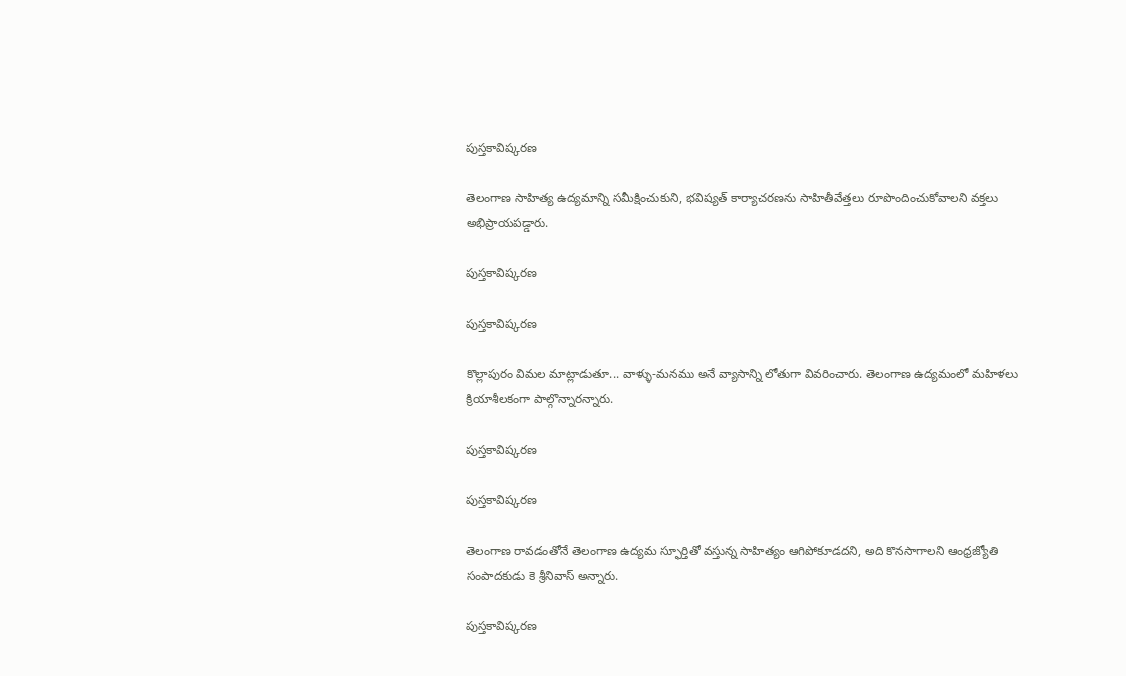పుస్తకావిష్కరణ

తెలంగాణ సాహిత్య ఉద్యమాన్ని సమీక్షించుకుని, భవిష్యత్ కార్యాచరణను సాహితీవేత్తలు రూపొందించుకోవాలని వక్తలు అభిప్రాయపడ్డారు.

పుస్తకావిష్కరణ

పుస్తకావిష్కరణ

కొల్లాపురం విమల మాట్లాడుతూ... వాళ్ళు-మనము అనే వ్యాసాన్ని లోతుగా వివరించారు. తెలంగాణ ఉద్యమంలో మహిళలు క్రియాశీలకంగా పాల్గొన్నారన్నారు.

పుస్తకావిష్కరణ

పుస్తకావిష్కరణ

తెలంగాణ రావడంతోనే తెలంగాణ ఉద్యమ స్ఫూర్తితో వస్తున్న సాహిత్యం ఆగిపోకూడదని, అది కొనసాగాలని ఆంధ్రజ్యోతి సంపాదకుడు కె శ్రీనివాస్ అన్నారు.

పుస్తకావిష్కరణ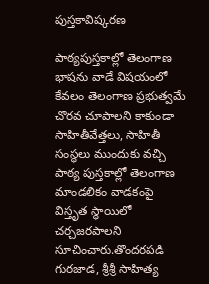పుస్తకావిష్కరణ

పాఠ్యపుస్తకాల్లో తెలంగాణ భాషను వాడే విషయంలో కేవలం తెలంగాణ ప్రభుత్వమే చొరవ చూపాలని కాకుండా సాహితీవేత్తలు, సాహితీ సంస్థలు ముందుకు వచ్చి పాఠ్య పుస్తకాల్లో తెలంగాణ మాండలికం వాడకంపై విస్తృత స్థాయిలో చర్చజరపాలని సూచించారు.తొందరపడి గురజాడ, శ్రీశ్రీ సాహిత్య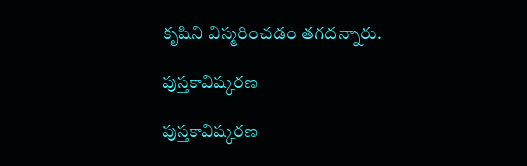కృషిని విస్మరించడం తగదన్నారు.

పుస్తకావిష్కరణ

పుస్తకావిష్కరణ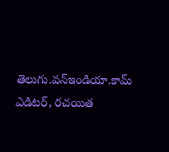తెలుగు.వన్ఇండియా.కామ్ ఎడిటర్, రచయిత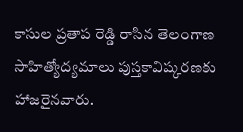కాసుల ప్రతాప రెడ్డి రాసిన తెలంగాణ సాహిత్యోద్యమాలు పుస్తకావిష్కరణకు హాజరైనవారు.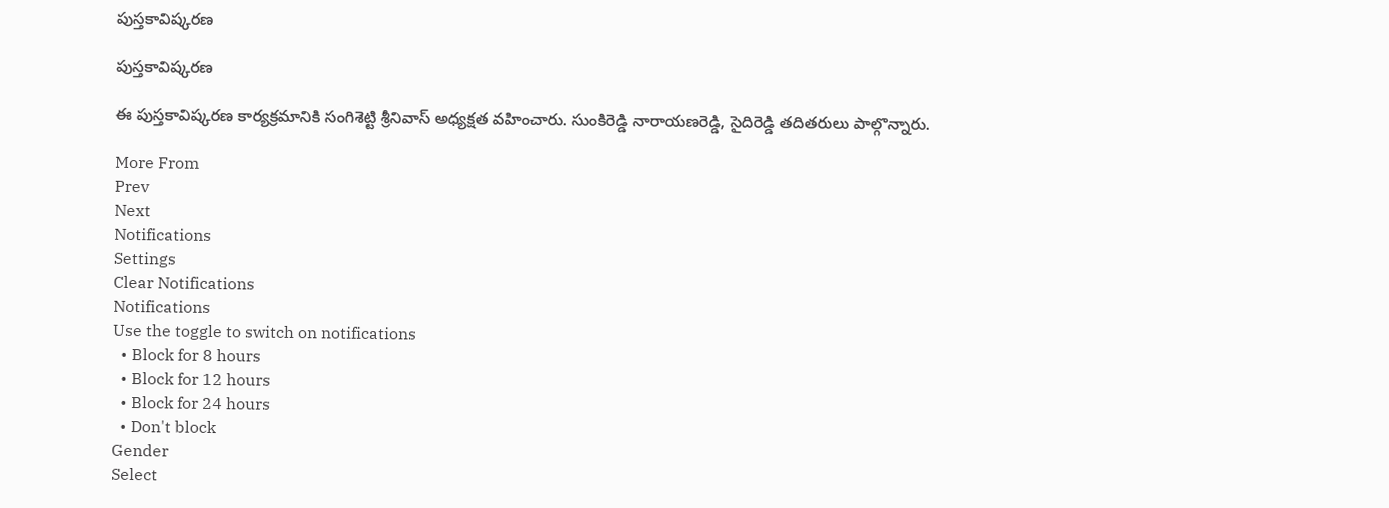పుస్తకావిష్కరణ

పుస్తకావిష్కరణ

ఈ పుస్తకావిష్కరణ కార్యక్రమానికి సంగిశెట్టి శ్రీనివాస్ అధ్యక్షత వహించారు. సుంకిరెడ్డి నారాయణరెడ్డి, సైదిరెడ్డి తదితరులు పాల్గొన్నారు.

More From
Prev
Next
Notifications
Settings
Clear Notifications
Notifications
Use the toggle to switch on notifications
  • Block for 8 hours
  • Block for 12 hours
  • Block for 24 hours
  • Don't block
Gender
Select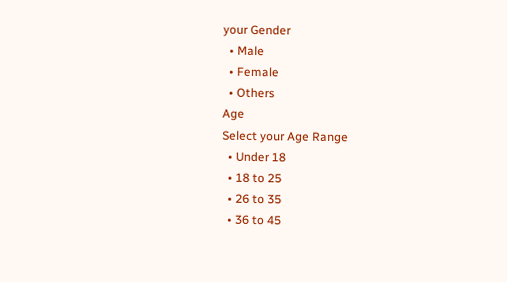your Gender
  • Male
  • Female
  • Others
Age
Select your Age Range
  • Under 18
  • 18 to 25
  • 26 to 35
  • 36 to 45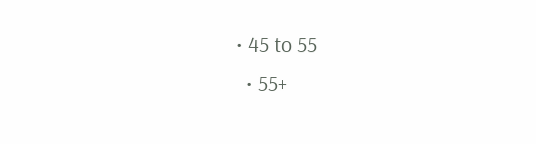• 45 to 55
  • 55+